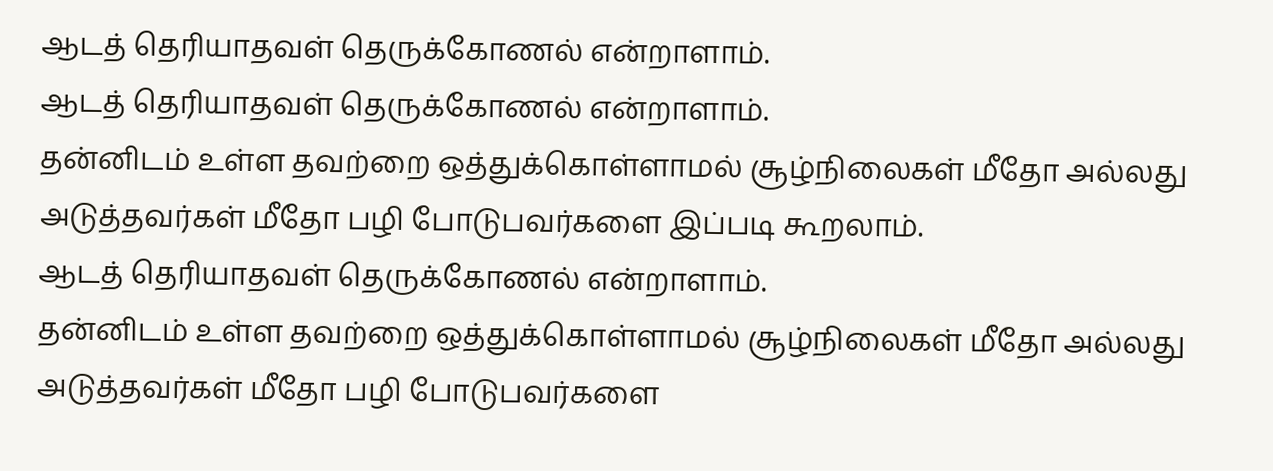ஆடத் தெரியாதவள் தெருக்கோணல் என்றாளாம்.
ஆடத் தெரியாதவள் தெருக்கோணல் என்றாளாம்.
தன்னிடம் உள்ள தவற்றை ஒத்துக்கொள்ளாமல் சூழ்நிலைகள் மீதோ அல்லது அடுத்தவர்கள் மீதோ பழி போடுபவர்களை இப்படி கூறலாம்.
ஆடத் தெரியாதவள் தெருக்கோணல் என்றாளாம்.
தன்னிடம் உள்ள தவற்றை ஒத்துக்கொள்ளாமல் சூழ்நிலைகள் மீதோ அல்லது அடுத்தவர்கள் மீதோ பழி போடுபவர்களை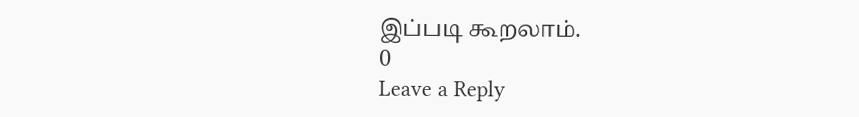இப்படி கூறலாம்.
0
Leave a Reply